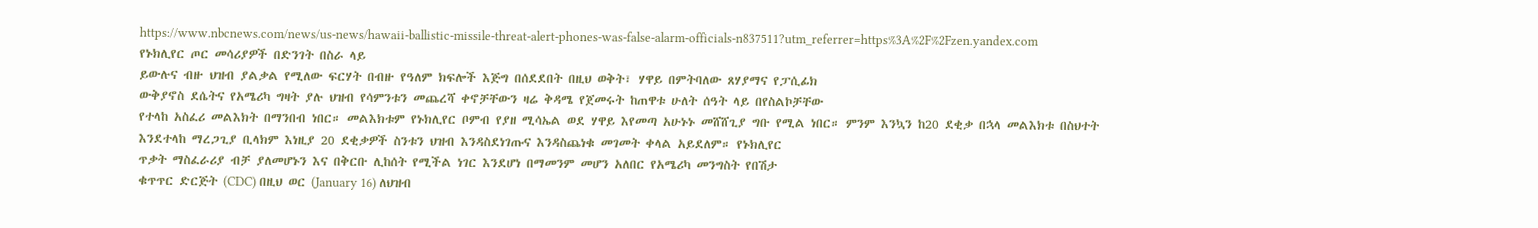https://www.nbcnews.com/news/us-news/hawaii-ballistic-missile-threat-alert-phones-was-false-alarm-officials-n837511?utm_referrer=https%3A%2F%2Fzen.yandex.com
የኑክሊየር ጦር መሳሪያዎች በድንገት በስራ ላይ
ይውሉና ብዙ ህዝብ ያልቃል የሚለው ፍርሃት በብዙ የዓለም ክፍሎች እጅግ በሰደደበት በዚህ ወቅት፣ ሃዋይ በምትባለው ጸሃያማና የፓሲፊክ
ውቅያኖስ ደሴትና የአሜሪካ ግዛት ያሉ ህዝብ የሳምንቱን መጨረሻ ቀኖቻቸውን ዛሬ ቅዳሜ የጀመሩት ከጠዋቱ ሁለት ሰዓት ላይ በየስልኮቻቸው
የተላከ አስፈሪ መልእክት በማንበብ ነበር። መልእክቱም የኑክሊየር ቦምብ የያዘ ሚሳኤል ወደ ሃዋይ እየመጣ አሁኑኑ መሸሸጊያ ግቡ የሚል ነበር። ምንም እንኳን ከ20 ደቂቃ በኋላ መልእክቱ በስህተት
እንደተላከ ማረጋጊያ ቢላክም እነዚያ 20 ደቂቃዎች ስንቱን ህዝብ እንዳስደነገጡና እንዳስጨነቁ መገመት ቀላል አይደለም። የኑክሊየር
ጥቃት ማስፈራሪያ ብቻ ያለመሆኑን እና በቅርቡ ሊከሰት የሚችል ነገር እንደሆነ በማመንም መሆን አለበር የአሜሪካ መንግስት የበሽታ
ቁጥጥር ድርጅት (CDC) በዚህ ወር (January 16) ለህዝብ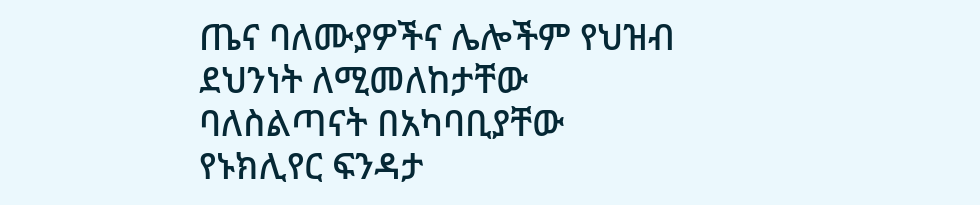ጤና ባለሙያዎችና ሌሎችም የህዝብ ደህንነት ለሚመለከታቸው
ባለስልጣናት በአካባቢያቸው የኑክሊየር ፍንዳታ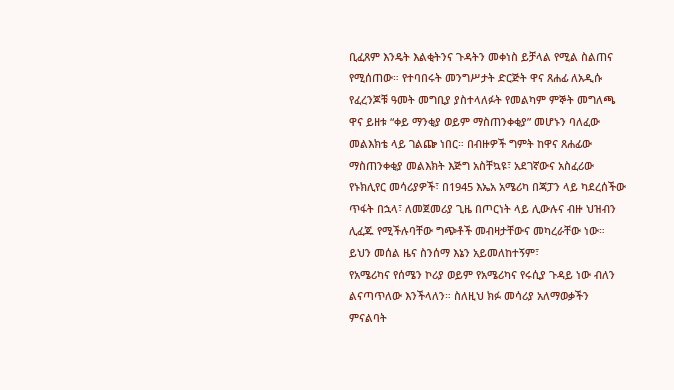ቢፈጸም እንዴት እልቂትንና ጉዳትን መቀነስ ይቻላል የሚል ስልጠና የሚሰጠው። የተባበሩት መንግሥታት ድርጅት ዋና ጸሐፊ ለአዲሱ የፈረንጆቹ ዓመት መግቢያ ያስተላለፉት የመልካም ምኞት መግለጫ ዋና ይዘቱ “ቀይ ማንቂያ ወይም ማስጠንቀቂያ” መሆኑን ባለፈው መልእክቴ ላይ ገልጬ ነበር። በብዙዎች ግምት ከዋና ጸሐፊው ማስጠንቀቂያ መልእክት እጅግ አስቸኳዩ፣ አደገኛውና አስፈሪው የኑክሊየር መሳሪያዎች፣ በ1945 እኤአ አሜሪካ በጃፓን ላይ ካደረሰችው ጥፋት በኋላ፣ ለመጀመሪያ ጊዜ በጦርነት ላይ ሊውሉና ብዙ ህዝብን ሊፈጁ የሚችሉባቸው ግጭቶች መብዛታቸውና መካረራቸው ነው። ይህን መሰል ዜና ስንሰማ እኔን አይመለከተኝም፣
የአሜሪካና የሰሜን ኮሪያ ወይም የአሜሪካና የሩሲያ ጉዳይ ነው ብለን ልናጣጥለው እንችላለን። ስለዚህ ክፉ መሳሪያ አለማወቃችን ምናልባት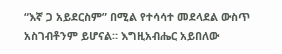“እኛ ጋ አይደርስም” በሚል የተሳሳተ መደላደል ውስጥ አስገብቶንም ይሆናል። እግዚአብሔር አይበለው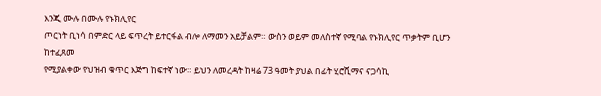እንጂ ሙሉ በሙሉ የኑክሊየር
ጦርነት ቢነሳ በምድር ላይ ፍጥረት ይተርፋል ብሎ ለማመን አይቻልም። ውስን ወይም መለስተኛ የሚባል የኑክሊየር ጥቃትም ቢሆን ከተፈጸመ
የሚያልቀው የህዝብ ቁጥር እጅግ ከፍተኛ ነው። ይህን ለመረዳት ከዛሬ 73 ዓመት ያህል በፊት ሂሮሺማና ናጋሳኪ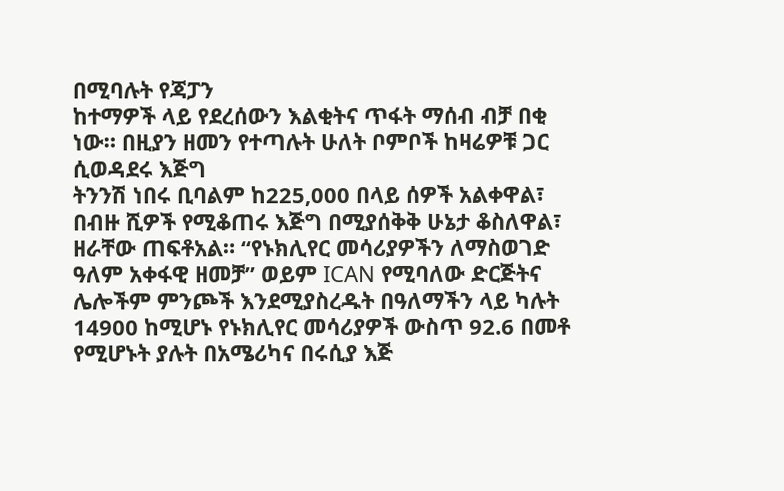በሚባሉት የጃፓን
ከተማዎች ላይ የደረሰውን እልቂትና ጥፋት ማሰብ ብቻ በቂ ነው። በዚያን ዘመን የተጣሉት ሁለት ቦምቦች ከዛሬዎቹ ጋር ሲወዳደሩ እጅግ
ትንንሽ ነበሩ ቢባልም ከ225,000 በላይ ሰዎች አልቀዋል፣ በብዙ ሺዎች የሚቆጠሩ እጅግ በሚያሰቅቅ ሁኔታ ቆስለዋል፣
ዘራቸው ጠፍቶአል። “የኑክሊየር መሳሪያዎችን ለማስወገድ ዓለም አቀፋዊ ዘመቻ” ወይም ICAN የሚባለው ድርጅትና ሌሎችም ምንጮች እንደሚያስረዱት በዓለማችን ላይ ካሉት 14900 ከሚሆኑ የኑክሊየር መሳሪያዎች ውስጥ 92.6 በመቶ የሚሆኑት ያሉት በአሜሪካና በሩሲያ እጅ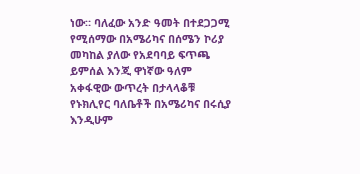ነው። ባለፈው አንድ ዓመት በተደጋጋሚ የሚሰማው በአሜሪካና በሰሜን ኮሪያ መካከል ያለው የአደባባይ ፍጥጫ ይምሰል እንጂ ዋነኛው ዓለም አቀፋዊው ውጥረት በታላላቆቹ የኑክሊየር ባለቤቶች በአሜሪካና በሩሲያ እንዲሁም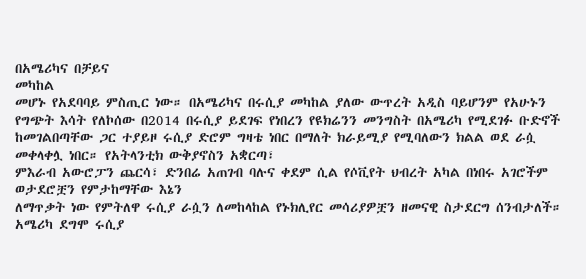በአሜሪካና በቻይና
መካከል
መሆኑ የአደባባይ ምስጢር ነው። በአሜሪካና በሩሲያ መካከል ያለው ውጥረት አዲስ ባይሆንም የአሁኑን
የግጭት እሳት የለኮሰው በ2014 በሩሲያ ይደገፍ የነበረን የዩክሬንን መንግስት በአሜሪካ የሚደገፉ ቡድኖች ከመገልበጣቸው ጋር ተያይዞ ሩሲያ ድሮም ግዛቴ ነበር በማለት ክራይሚያ የሚባለውን ክልል ወደ ራሷ መቀላቀሏ ነበር። የአትላንቲክ ውቅያኖስን አቋርጣ፣
ምእራብ አውሮፓን ጨርሳ፣ ድንበሬ አጠገብ ባሉና ቀደም ሲል የሶቪየት ህብረት አካል በነበሩ አገሮችም ወታደሮቿን የምታከማቸው እኔን
ለማጥቃት ነው የምትለዋ ሩሲያ ራሷን ለመከላከል የኑክሊየር መሳሪያዎቿን ዘመናዊ ስታደርግ ሰንብታለች። አሜሪካ ደግሞ ሩሲያ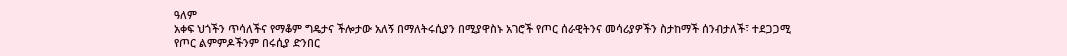ዓለም
አቀፍ ህጎችን ጥሳለችና የማቆም ግዴታና ችሎታው አለኝ በማለትሩሲያን በሚያዋስኑ አገሮች የጦር ሰራዊትንና መሳሪያዎችን ስታከማች ሰንብታለች፣ ተደጋጋሚ
የጦር ልምምዶችንም በሩሲያ ድንበር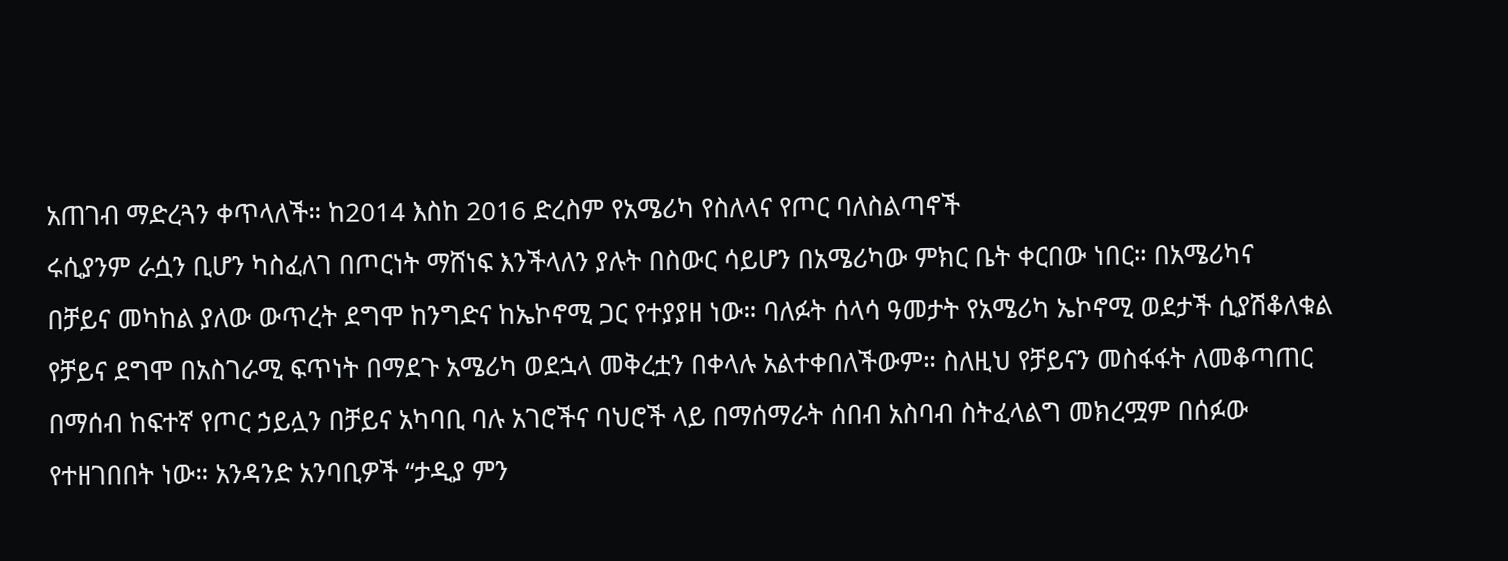አጠገብ ማድረጓን ቀጥላለች። ከ2014 እስከ 2016 ድረስም የአሜሪካ የስለላና የጦር ባለስልጣኖች
ሩሲያንም ራሷን ቢሆን ካስፈለገ በጦርነት ማሸነፍ እንችላለን ያሉት በስውር ሳይሆን በአሜሪካው ምክር ቤት ቀርበው ነበር። በአሜሪካና
በቻይና መካከል ያለው ውጥረት ደግሞ ከንግድና ከኤኮኖሚ ጋር የተያያዘ ነው። ባለፉት ሰላሳ ዓመታት የአሜሪካ ኤኮኖሚ ወደታች ሲያሽቆለቁል
የቻይና ደግሞ በአስገራሚ ፍጥነት በማደጉ አሜሪካ ወደኋላ መቅረቷን በቀላሉ አልተቀበለችውም። ስለዚህ የቻይናን መስፋፋት ለመቆጣጠር
በማሰብ ከፍተኛ የጦር ኃይሏን በቻይና አካባቢ ባሉ አገሮችና ባህሮች ላይ በማሰማራት ሰበብ አስባብ ስትፈላልግ መክረሟም በሰፉው
የተዘገበበት ነው። አንዳንድ አንባቢዎች “ታዲያ ምን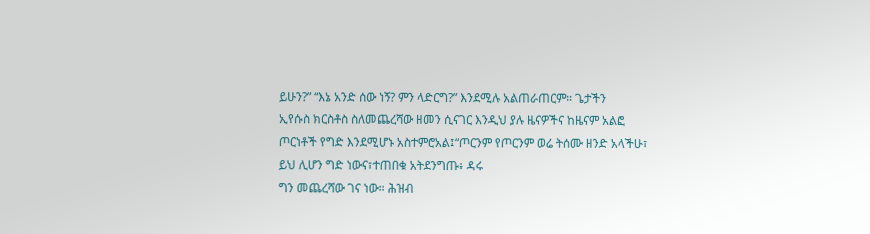ይሁን?” “እኔ አንድ ሰው ነኝ? ምን ላድርግ?” እንደሚሉ አልጠራጠርም። ጌታችን
ኢየሱስ ክርስቶስ ስለመጨረሻው ዘመን ሲናገር እንዲህ ያሉ ዜናዎችና ከዜናም አልፎ ጦርነቶች የግድ እንደሚሆኑ አስተምሮአል፤“ጦርንም የጦርንም ወሬ ትሰሙ ዘንድ አላችሁ፣ ይህ ሊሆን ግድ ነውና፣ተጠበቁ አትደንግጡ፥ ዳሩ
ግን መጨረሻው ገና ነው። ሕዝብ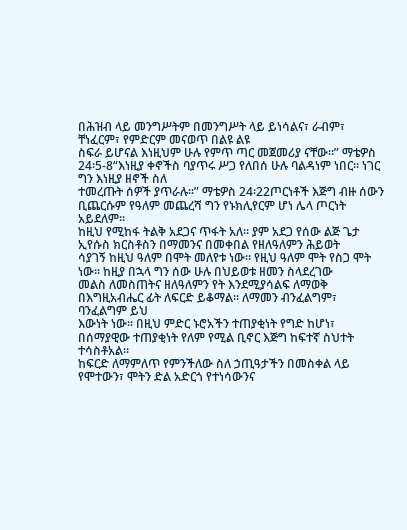በሕዝብ ላይ መንግሥትም በመንግሥት ላይ ይነሳልና፣ ራብም፣ ቸነፈርም፣ የምድርም መናወጥ በልዩ ልዩ
ስፍራ ይሆናል እነዚህም ሁሉ የምጥ ጣር መጀመሪያ ናቸው።” ማቴዎስ 24፡5-8“እነዚያ ቀኖችስ ባያጥሩ ሥጋ የለበሰ ሁሉ ባልዳነም ነበር። ነገር ግን እነዚያ ዘኖች ስለ
ተመረጡት ሰዎች ያጥራሉ።” ማቴዎስ 24፡22ጦርነቶች እጅግ ብዙ ሰውን ቢጨርሱም የዓለም መጨረሻ ግን የኑክሊየርም ሆነ ሌላ ጦርነት አይደለም።
ከዚህ የሚከፋ ትልቅ አደጋና ጥፋት አለ። ያም አደጋ የሰው ልጅ ጌታ ኢየሱስ ክርስቶስን በማመንና በመቀበል የዘለዓለምን ሕይወት
ሳያገኝ ከዚህ ዓለም በሞት መለየቱ ነው። የዚህ ዓለም ሞት የስጋ ሞት ነው። ከዚያ በኋላ ግን ሰው ሁሉ በህይወቱ ዘመን ስላደረገው
መልስ ለመስጠትና ዘለዓለምን የት እንደሚያሳልፍ ለማወቅ በእግዚአብሔር ፊት ለፍርድ ይቆማል። ለማመን ብንፈልግም፣ ባንፈልግም ይህ
እውነት ነው። በዚህ ምድር ኑሮአችን ተጠያቂነት የግድ ከሆነ፣ በሰማያዊው ተጠያቂነት የለም የሚል ቢኖር እጅግ ከፍተኛ ስህተት ተሳስቶአል።
ከፍርድ ለማምለጥ የምንችለው ስለ ኃጢዓታችን በመስቀል ላይ የሞተውን፣ ሞትን ድል አድርጎ የተነሳውንና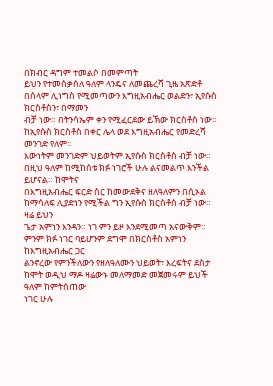በክብር ዳግም ተመልሶ በመምጣት
ይህን የተመሰቃሰለ ዓለም ላንዴና ለመጨረሻ ጊዜ አጽድቶ በሰላም ሊነግስ የሚመጣውን እግዚአብሔር ወልድን፣ ኢየሱስ ክርስቶስን፣ በማመን
ብቻ ነው። በትንሳኤም ቀን የሚፈርደው ይኽው ክርስቶስ ነው። ከኢየሱስ ክርስቶስ በቀር ሌላ ወደ እግዚአብሔር የመድረሻ መንገድ የለም።
እውነትም መንገድም ህይወትም ኢየሱስ ክርስቶስ ብቻ ነው። በዚህ ዓለም ከሚከሰቱ ክፉ ነገሮች ሁሉ ልናመልጥ እንችል ይሆናል። ከሞትና
በእግዚአብሔር ፍርድ ስር ከመውደቅና ዘለዓለምን በሲኦል ከማሳለፍ ሊያድነን የሚችል ግን ኢየሱስ ክርስቶስ ብቻ ነው። ዛሬ ይህን
ጌታ አምነን እንዳን። ነገ ምን ይዞ እንደሚመጣ አናውቅም። ምንም ክፉ ነገር ባይሆንም ደግሞ በክርስቶስ አምነን ከእግዚአብሔር ጋር
ልንኖረው የምንችለውን የዘለዓለሙን ህይወት፣ እረፍትና ደስታ ከሞት ወዲህ ማዶ ዛሬውኑ መለማመድ መጀመሩም ይህች ዓለም ከምትሰጠው
ነገር ሁሉ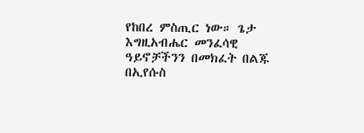የከበረ ምስጢር ነው። ጌታ እግዚአብሔር መንፈሳዊ ዓይኖቻችንን በመክፈት በልጁ በኢየሱስ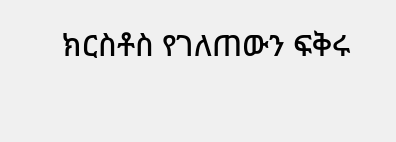ክርስቶስ የገለጠውን ፍቅሩ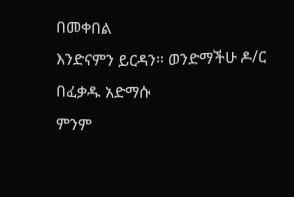በመቀበል
እንድናምን ይርዳን። ወንድማችሁ ዶ/ር በፈቃዱ አድማሱ
ምንም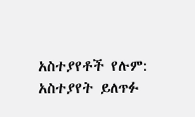አስተያየቶች የሉም:
አስተያየት ይለጥፉ